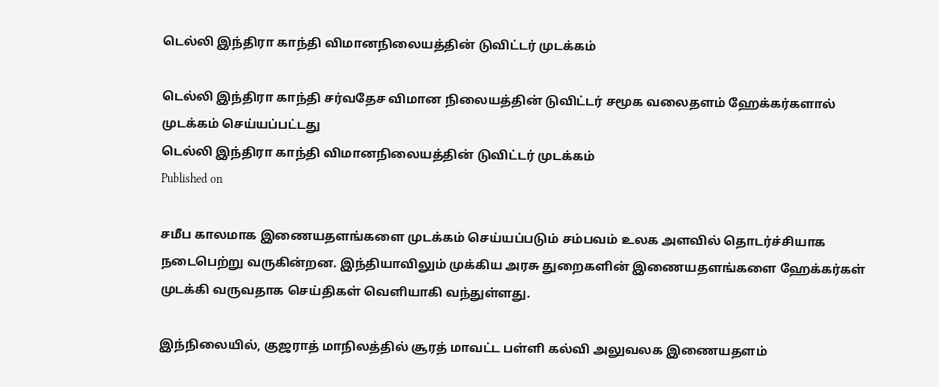டெல்லி இந்திரா காந்தி விமானநிலையத்தின் டுவிட்டர் முடக்கம்

டெல்லி இந்திரா காந்தி சர்வதேச விமான நிலையத்தின் டுவிட்டர் சமூக வலைதளம் ஹேக்கர்களால் முடக்கம் செய்யப்பட்டது
டெல்லி இந்திரா காந்தி விமானநிலையத்தின் டுவிட்டர் முடக்கம்
Published on

சமீப காலமாக இணையதளங்களை முடக்கம் செய்யப்படும் சம்பவம் உலக அளவில் தொடர்ச்சியாக நடைபெற்று வருகின்றன. இந்தியாவிலும் முக்கிய அரசு துறைகளின் இணையதளங்களை ஹேக்கர்கள் முடக்கி வருவதாக செய்திகள் வெளியாகி வந்துள்ளது.

இந்நிலையில், குஜராத் மாநிலத்தில் சூரத் மாவட்ட பள்ளி கல்வி அலுவலக இணையதளம்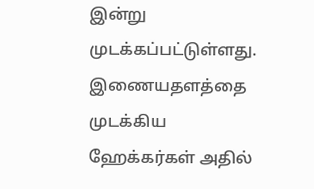இன்று முடக்கப்பட்டுள்ளது. இணையதளத்தை முடக்கிய ஹேக்கர்கள் அதில்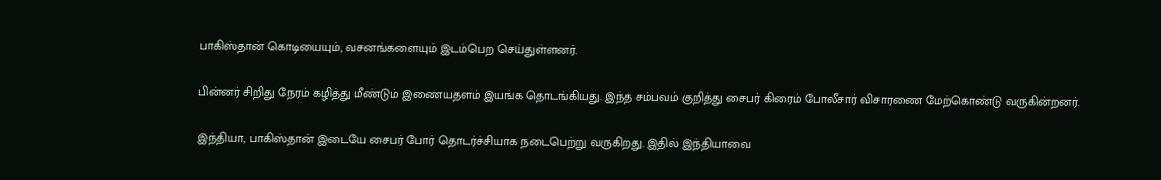பாகிஸ்தான் கொடியையும், வசனங்களையும் இடம்பெற செய்துள்ளனர்.

பின்னர் சிறிது நேரம் கழித்து மீண்டும் இணையதளம் இயங்க தொடங்கியது. இந்த சம்பவம் குறித்து சைபர் கிரைம் போலீசார் விசாரணை மேற்கொண்டு வருகின்றனர்.

இந்தியா, பாகிஸ்தான் இடையே சைபர் போர் தொடர்ச்சியாக நடைபெற்று வருகிறது. இதில் இந்தியாவை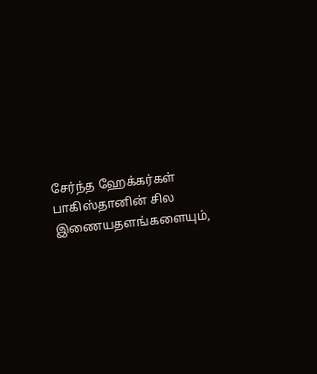சேர்ந்த ஹேக்கர்கள் பாகிஸ்தானின் சில இணையதளங்களையும்,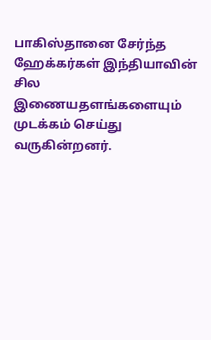பாகிஸ்தானை சேர்ந்த ஹேக்கர்கள் இந்தியாவின் சில இணையதளங்களையும் முடக்கம் செய்து வருகின்றனர்.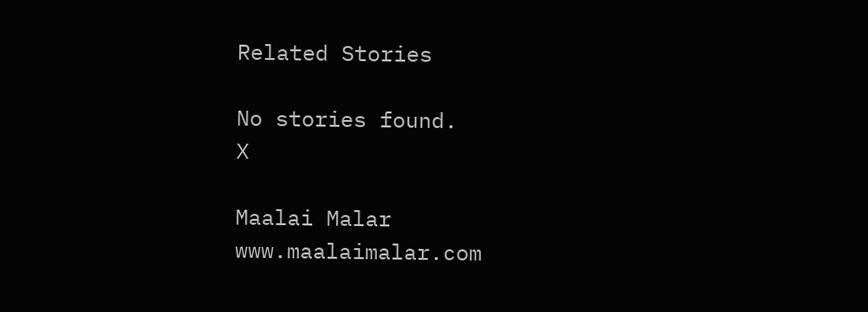Related Stories

No stories found.
X

Maalai Malar
www.maalaimalar.com